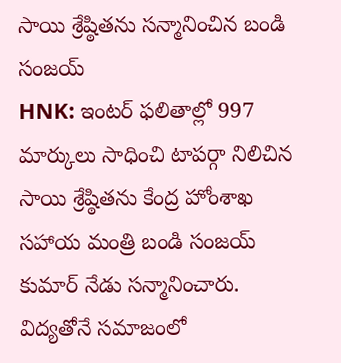సాయి శ్రేష్ఠితను సన్మానించిన బండి సంజయ్
HNK: ఇంటర్ ఫలితాల్లో 997 మార్కులు సాధించి టాపర్గా నిలిచిన సాయి శ్రేష్ఠితను కేంద్ర హోంశాఖ సహాయ మంత్రి బండి సంజయ్ కుమార్ నేడు సన్మానించారు. విద్యతోనే సమాజంలో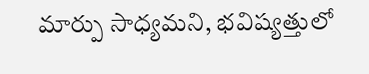మార్పు సాధ్యమని, భవిష్యత్తులో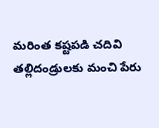మరింత కష్టపడి చదివి తల్లిదండ్రులకు మంచి పేరు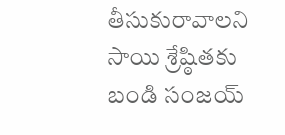తీసుకురావాలని సాయి శ్రేష్ఠితకు బండి సంజయ్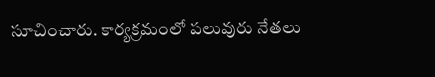సూచించారు. కార్యక్రమంలో పలువురు నేతలు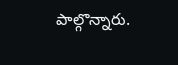పాల్గొన్నారు.